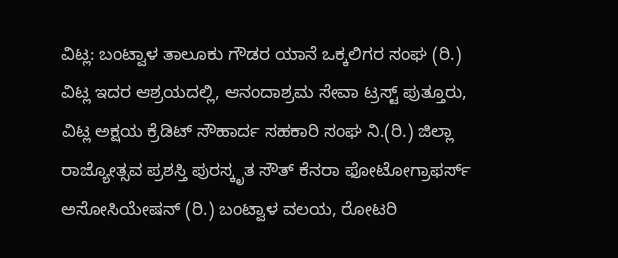ವಿಟ್ಲ: ಬಂಟ್ವಾಳ ತಾಲೂಕು ಗೌಡರ ಯಾನೆ ಒಕ್ಕಲಿಗರ ಸಂಘ (ರಿ.) ವಿಟ್ಲ ಇದರ ಆಶ್ರಯದಲ್ಲಿ, ಆನಂದಾಶ್ರಮ ಸೇವಾ ಟ್ರಸ್ಟ್ ಪುತ್ತೂರು, ವಿಟ್ಲ ಅಕ್ಷಯ ಕ್ರೆಡಿಟ್ ಸೌಹಾರ್ದ ಸಹಕಾರಿ ಸಂಘ ನಿ.(ರಿ.) ಜಿಲ್ಲಾ ರಾಜ್ಯೋತ್ಸವ ಪ್ರಶಸ್ತಿ ಪುರಸ್ಕೃತ ಸೌತ್ ಕೆನರಾ ಫೋಟೋಗ್ರಾಫರ್ಸ್ ಅಸೋಸಿಯೇಷನ್ (ರಿ.) ಬಂಟ್ವಾಳ ವಲಯ, ರೋಟರಿ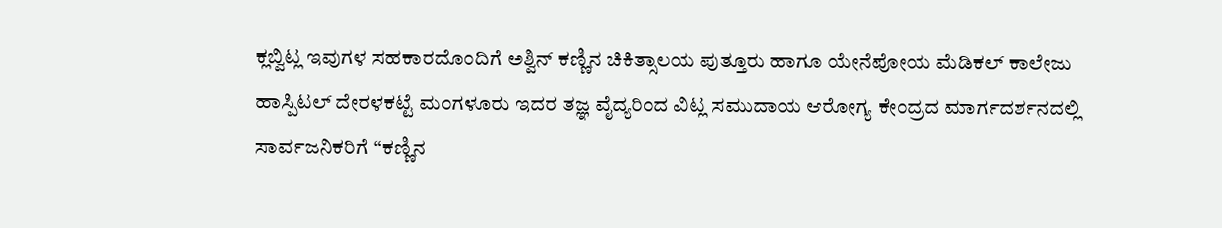ಕ್ಲಬ್ವಿಟ್ಲ ಇವುಗಳ ಸಹಕಾರದೊಂದಿಗೆ ಅಶ್ವಿನ್ ಕಣ್ಣಿನ ಚಿಕಿತ್ಸಾಲಯ ಪುತ್ತೂರು ಹಾಗೂ ಯೇನೆಪೋಯ ಮೆಡಿಕಲ್ ಕಾಲೇಜು ಹಾಸ್ಪಿಟಲ್ ದೇರಳಕಟ್ಟೆ ಮಂಗಳೂರು ಇದರ ತಜ್ಞ ವೈದ್ಯರಿಂದ ವಿಟ್ಲ ಸಮುದಾಯ ಆರೋಗ್ಯ ಕೇಂದ್ರದ ಮಾರ್ಗದರ್ಶನದಲ್ಲಿ ಸಾರ್ವಜನಿಕರಿಗೆ “ಕಣ್ಣಿನ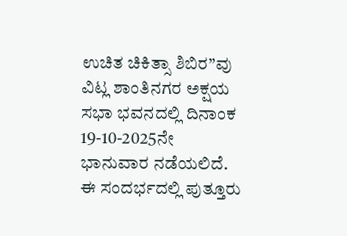ಉಚಿತ ಚಿಕಿತ್ಸಾ ಶಿಬಿರ”ವು ವಿಟ್ಲ ಶಾಂತಿನಗರ ಅಕ್ಷಯ ಸಭಾ ಭವನದಲ್ಲಿ ದಿನಾಂಕ 19-10-2025ನೇ ಭಾನುವಾರ ನಡೆಯಲಿದೆ.
ಈ ಸಂದರ್ಭದಲ್ಲಿ ಪುತ್ತೂರು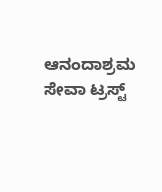ಆನಂದಾಶ್ರಮ ಸೇವಾ ಟ್ರಸ್ಟ್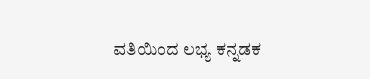ವತಿಯಿಂದ ಲಭ್ಯ ಕನ್ನಡಕ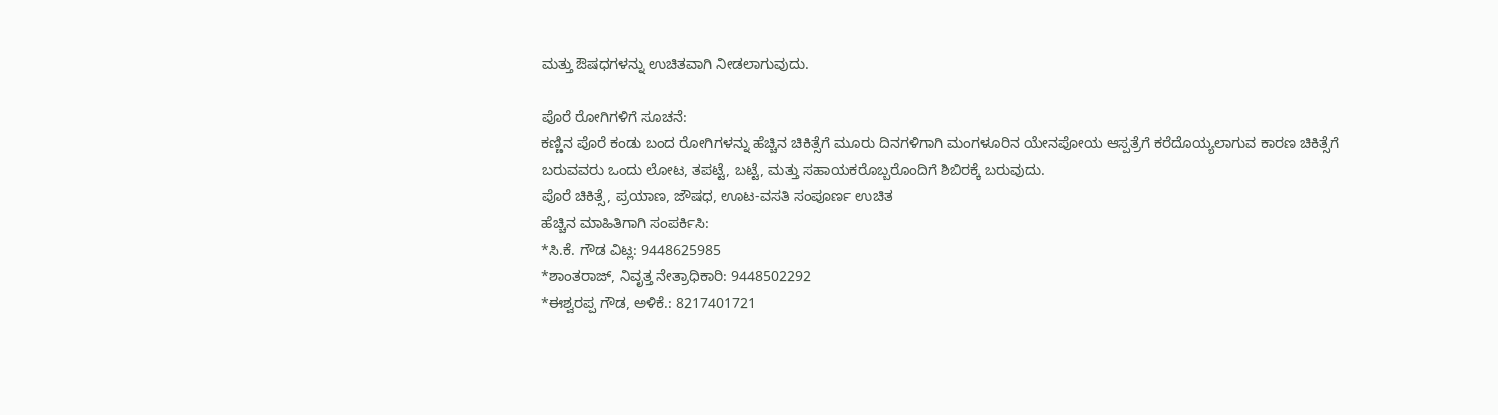ಮತ್ತು ಔಷಧಗಳನ್ನು ಉಚಿತವಾಗಿ ನೀಡಲಾಗುವುದು.

ಪೊರೆ ರೋಗಿಗಳಿಗೆ ಸೂಚನೆ:
ಕಣ್ಣಿನ ಪೊರೆ ಕಂಡು ಬಂದ ರೋಗಿಗಳನ್ನು ಹೆಚ್ಚಿನ ಚಿಕಿತ್ಸೆಗೆ ಮೂರು ದಿನಗಳಿಗಾಗಿ ಮಂಗಳೂರಿನ ಯೇನಪೋಯ ಆಸ್ಪತ್ರೆಗೆ ಕರೆದೊಯ್ಯಲಾಗುವ ಕಾರಣ ಚಿಕಿತ್ಸೆಗೆ ಬರುವವರು ಒಂದು ಲೋಟ, ತಪಟ್ಟೆ, ಬಟ್ಟೆ, ಮತ್ತು ಸಹಾಯಕರೊಬ್ಬರೊಂದಿಗೆ ಶಿಬಿರಕ್ಕೆ ಬರುವುದು.
ಪೊರೆ ಚಿಕಿತ್ಸೆ, ಪ್ರಯಾಣ, ಜೌಷಧ, ಊಟ-ವಸತಿ ಸಂಪೂರ್ಣ ಉಚಿತ
ಹೆಚ್ಚಿನ ಮಾಹಿತಿಗಾಗಿ ಸಂಪರ್ಕಿಸಿ:
*ಸಿ.ಕೆ. ಗೌಡ ವಿಟ್ಲ: 9448625985
*ಶಾಂತರಾಜ್, ನಿವೃತ್ತ ನೇತ್ರಾಧಿಕಾರಿ: 9448502292
*ಈಶ್ವರಪ್ಪ ಗೌಡ, ಅಳಿಕೆ.: 8217401721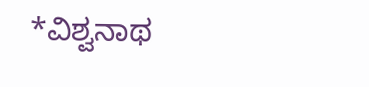*ವಿಶ್ವನಾಥ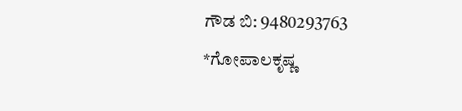ಗೌಡ ಬಿ: 9480293763
*ಗೋಪಾಲಕೃಷ್ಣ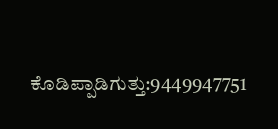ಕೊಡಿಪ್ಪಾಡಿಗುತ್ತು:9449947751